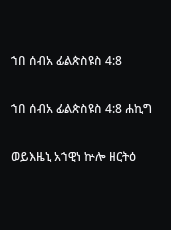ኀበ ሰብአ ፊልጵስዩስ 4:8

ኀበ ሰብአ ፊልጵስዩስ 4:8 ሐኪግ

ወይእዜኒ አኀዊነ ኵሎ ዘርትዕ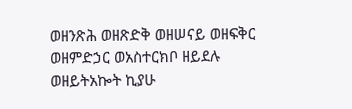ወዘንጽሕ ወዘጽድቅ ወዘሠናይ ወዘፍቅር ወዘምድኃር ወአስተርክቦ ዘይደሉ ወዘይትአኰት ኪያሁ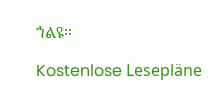ኀልዩ።

Kostenlose Lesepläne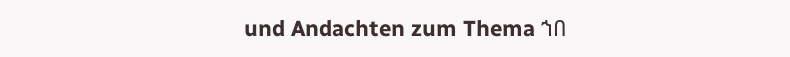und Andachten zum Thema ኀበ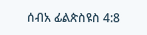ሰብአ ፊልጵስዩስ 4:8